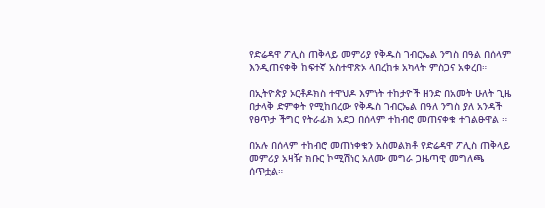የድሬዳዋ ፖሊስ ጠቅላይ መምሪያ የቅዱስ ገብርኤል ንግስ በዓል በሰላም እንዲጠናቀቅ ከፍተኛ አስተዋጽኦ ላበረከቱ አካላት ምስጋና አቀረበ።

በኢትዮጵያ ኦርቶዶክስ ተዋህዶ እምነት ተከታዮች ዘንድ በአመት ሁለት ጊዜ በታላቅ ድምቀት የሚከበረው የቅዱስ ገብርኤል በዓለ ንግስ ያለ አንዳች የፀጥታ ችግር የትራፊክ አደጋ በሰላም ተከብሮ መጠናቀቁ ተገልፁዋል ።

በአሉ በሰላም ተከብሮ መጠነቀቁን አስመልክቶ የድሬዳዋ ፖሊስ ጠቅላይ መምሪያ አዛዥ ክቡር ኮሚሽነር አለሙ መግራ ጋዜጣዊ መግለጫ ሰጥቷል።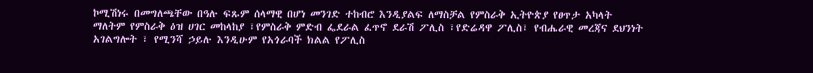ኮሚሽነሩ በመግለጫቸው በዓሉ ፍጹም ሰላማዊ በሆነ መንገድ ተከብሮ እንዲያልፍ ለማስቻል የምስራቅ ኢትዮጵያ የፀጥታ አካላት ማለትም የምስራቅ ዕዝ ሀገር መከላከያ ፣የምስራቅ ምድብ ፌደራል ፈጥኖ ደራሽ ፖሊስ ፣የድሬዳዋ ፖሊስ፣ የብሔራዊ መረጃና ደህንነት አገልግሎት ፣ የሚንሻ ኃይሉ እንዲሁም የአጎራባች ክልል የፖሊስ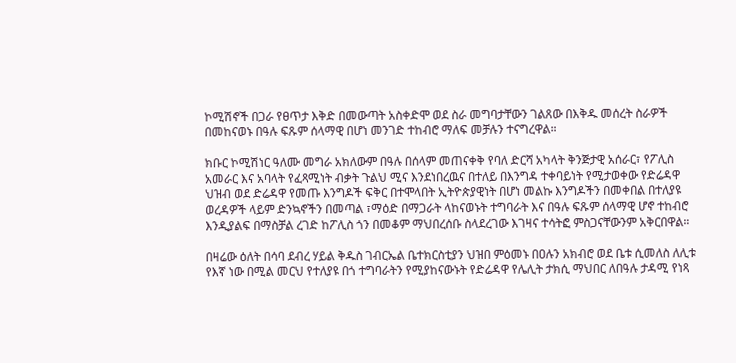ኮሚሽኖች በጋራ የፀጥታ እቅድ በመውጣት አስቀድሞ ወደ ስራ መግባታቸውን ገልጸው በእቅዱ መሰረት ስራዎች በመከናወኑ በዓሉ ፍጹም ሰላማዊ በሆነ መንገድ ተከብሮ ማለፍ መቻሉን ተናግረዋል።

ክቡር ኮሚሽነር ዓለሙ መግራ አክለውም በዓሉ በሰላም መጠናቀቅ የባለ ድርሻ አካላት ቅንጅታዊ አሰራር፣ የፖሊስ አመራር እና አባላት የፈጻሚነት ብቃት ጉልህ ሚና እንደነበረዉና በተለይ በእንግዳ ተቀባይነት የሚታወቀው የድሬዳዋ ህዝብ ወደ ድሬዳዋ የመጡ እንግዶች ፍቅር በተሞላበት ኢትዮጵያዊነት በሆነ መልኩ እንግዶችን በመቀበል በተለያዩ ወረዳዎች ላይም ድንኳኖችን በመጣል ፣ማዕድ በማጋራት ላከናወኑት ተግባራት እና በዓሉ ፍጹም ሰላማዊ ሆኖ ተከብሮ እንዲያልፍ በማስቻል ረገድ ከፖሊስ ጎን በመቆም ማህበረሰቡ ስላደረገው እገዛና ተሳትፎ ምስጋናቸውንም አቅርበዋል።

በዛሬው ዕለት በሳባ ደብረ ሃይል ቅዱስ ገብርኤል ቤተክርስቲያን ህዝበ ምዕመኑ በዐሉን አክብሮ ወደ ቤቱ ሲመለስ ለሊቱ የእኛ ነው በሚል መርህ የተለያዩ በጎ ተግባራትን የሚያከናውኑት የድሬዳዋ የሌሊት ታክሲ ማህበር ለበዓሉ ታዳሚ የነጻ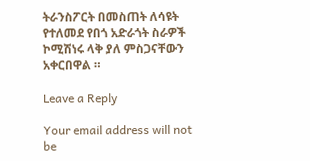ትራንስፖርት በመስጠት ለሳዩት የተለመደ የበጎ አድራጎት ስራዎች ኮሚሽነሩ ላቅ ያለ ምስጋናቸውን አቀርበዋል ።

Leave a Reply

Your email address will not be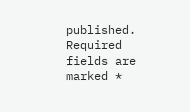published. Required fields are marked *